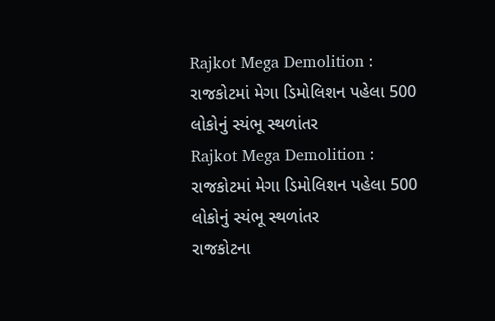Rajkot Mega Demolition : રાજકોટમાં મેગા ડિમોલિશન પહેલા 500 લોકોનું સ્યંભૂ સ્થળાંતર
Rajkot Mega Demolition : રાજકોટમાં મેગા ડિમોલિશન પહેલા 500 લોકોનું સ્યંભૂ સ્થળાંતર
રાજકોટના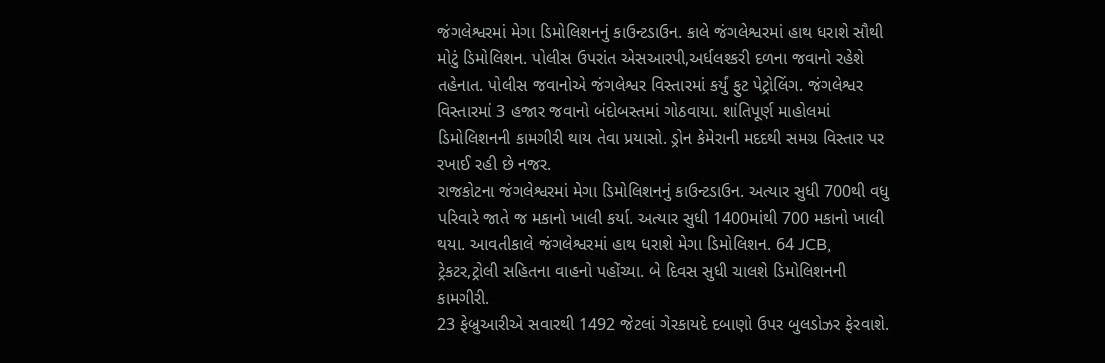જંગલેશ્વરમાં મેગા ડિમોલિશનનું કાઉન્ટડાઉન. કાલે જંગલેશ્વરમાં હાથ ધરાશે સૌથી મોટું ડિમોલિશન. પોલીસ ઉપરાંત એસઆરપી,અર્ધલશ્કરી દળના જવાનો રહેશે તહેનાત. પોલીસ જવાનોએ જંગલેશ્વર વિસ્તારમાં કર્યું ફુટ પેટ્રોલિંગ. જંગલેશ્વર વિસ્તારમાં 3 હજાર જવાનો બંદોબસ્તમાં ગોઠવાયા. શાંતિપૂર્ણ માહોલમાં ડિમોલિશનની કામગીરી થાય તેવા પ્રયાસો. ડ્રોન કેમેરાની મદદથી સમગ્ર વિસ્તાર પર રખાઈ રહી છે નજર.
રાજકોટના જંગલેશ્વરમાં મેગા ડિમોલિશનનું કાઉન્ટડાઉન. અત્યાર સુધી 700થી વધુ પરિવારે જાતે જ મકાનો ખાલી કર્યા. અત્યાર સુધી 1400માંથી 700 મકાનો ખાલી થયા. આવતીકાલે જંગલેશ્વરમાં હાથ ધરાશે મેગા ડિમોલિશન. 64 JCB, ટ્રેકટર,ટ્રોલી સહિતના વાહનો પહોંચ્યા. બે દિવસ સુધી ચાલશે ડિમોલિશનની કામગીરી.
23 ફેબ્રુઆરીએ સવારથી 1492 જેટલાં ગેરકાયદે દબાણો ઉપર બુલડોઝર ફેરવાશે.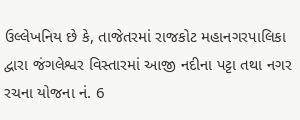ઉલ્લેખનિય છે કે, તાજેતરમાં રાજકોટ મહાનગરપાલિકા દ્વારા જંગલેશ્વર વિસ્તારમાં આજી નદીના પટ્ટા તથા નગર રચના યોજના નં. 6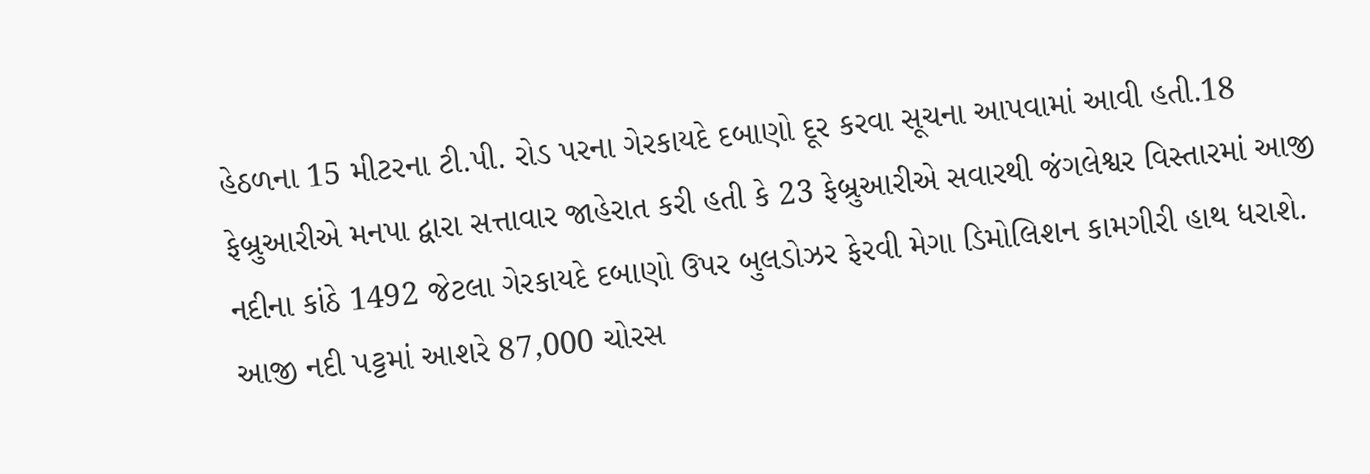હેઠળના 15 મીટરના ટી.પી. રોડ પરના ગેરકાયદે દબાણો દૂર કરવા સૂચના આપવામાં આવી હતી.18 ફેબ્રુઆરીએ મનપા દ્વારા સત્તાવાર જાહેરાત કરી હતી કે 23 ફેબ્રુઆરીએ સવારથી જંગલેશ્વર વિસ્તારમાં આજી નદીના કાંઠે 1492 જેટલા ગેરકાયદે દબાણો ઉપર બુલડોઝર ફેરવી મેગા ડિમોલિશન કામગીરી હાથ ધરાશે. આજી નદી પટ્ટમાં આશરે 87,000 ચોરસ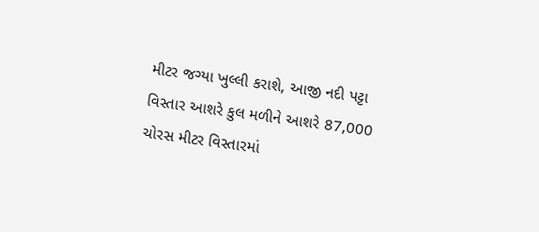મીટર જગ્યા ખુલ્લી કરાશે, આજી નદી પટ્ટા વિસ્તાર આશરે કુલ મળીને આશરે 87,000 ચોરસ મીટર વિસ્તારમાં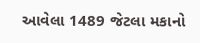આવેલા 1489 જેટલા મકાનો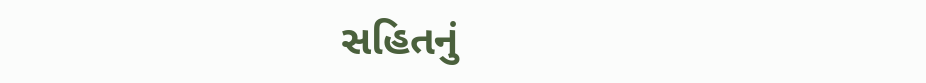સહિતનું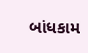બાંધકામ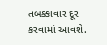તબક્કાવાર દૂર કરવામાં આવશે.